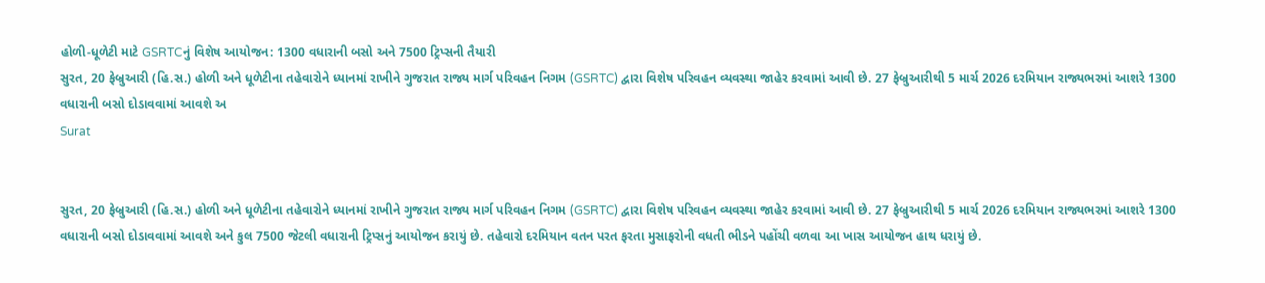હોળી-ધૂળેટી માટે GSRTCનું વિશેષ આયોજન: 1300 વધારાની બસો અને 7500 ટ્રિપ્સની તૈયારી
સુરત, 20 ફેબ્રુઆરી (હિ.સ.) હોળી અને ધૂળેટીના તહેવારોને ધ્યાનમાં રાખીને ગુજરાત રાજ્ય માર્ગ પરિવહન નિગમ (GSRTC) દ્વારા વિશેષ પરિવહન વ્યવસ્થા જાહેર કરવામાં આવી છે. 27 ફેબ્રુઆરીથી 5 માર્ચ 2026 દરમિયાન રાજ્યભરમાં આશરે 1300 વધારાની બસો દોડાવવામાં આવશે અ
Surat


સુરત, 20 ફેબ્રુઆરી (હિ.સ.) હોળી અને ધૂળેટીના તહેવારોને ધ્યાનમાં રાખીને ગુજરાત રાજ્ય માર્ગ પરિવહન નિગમ (GSRTC) દ્વારા વિશેષ પરિવહન વ્યવસ્થા જાહેર કરવામાં આવી છે. 27 ફેબ્રુઆરીથી 5 માર્ચ 2026 દરમિયાન રાજ્યભરમાં આશરે 1300 વધારાની બસો દોડાવવામાં આવશે અને કુલ 7500 જેટલી વધારાની ટ્રિપ્સનું આયોજન કરાયું છે. તહેવારો દરમિયાન વતન પરત ફરતા મુસાફરોની વધતી ભીડને પહોંચી વળવા આ ખાસ આયોજન હાથ ધરાયું છે.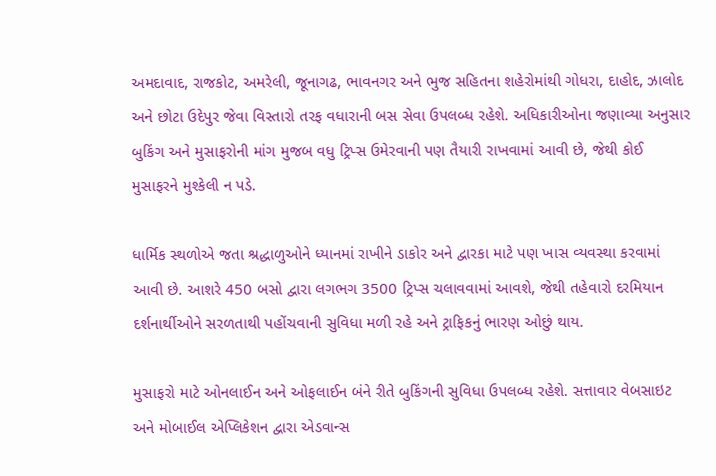અમદાવાદ, રાજકોટ, અમરેલી, જૂનાગઢ, ભાવનગર અને ભુજ સહિતના શહેરોમાંથી ગોધરા, દાહોદ, ઝાલોદ અને છોટા ઉદેપુર જેવા વિસ્તારો તરફ વધારાની બસ સેવા ઉપલબ્ધ રહેશે. અધિકારીઓના જણાવ્યા અનુસાર બુકિંગ અને મુસાફરોની માંગ મુજબ વધુ ટ્રિપ્સ ઉમેરવાની પણ તૈયારી રાખવામાં આવી છે, જેથી કોઈ મુસાફરને મુશ્કેલી ન પડે.

ધાર્મિક સ્થળોએ જતા શ્રદ્ધાળુઓને ધ્યાનમાં રાખીને ડાકોર અને દ્વારકા માટે પણ ખાસ વ્યવસ્થા કરવામાં આવી છે. આશરે 450 બસો દ્વારા લગભગ 3500 ટ્રિપ્સ ચલાવવામાં આવશે, જેથી તહેવારો દરમિયાન દર્શનાર્થીઓને સરળતાથી પહોંચવાની સુવિધા મળી રહે અને ટ્રાફિકનું ભારણ ઓછું થાય.

મુસાફરો માટે ઓનલાઈન અને ઓફલાઈન બંને રીતે બુકિંગની સુવિધા ઉપલબ્ધ રહેશે. સત્તાવાર વેબસાઇટ અને મોબાઈલ એપ્લિકેશન દ્વારા એડવાન્સ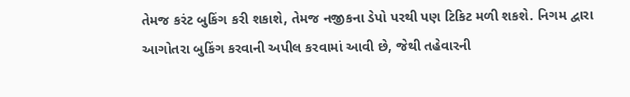તેમજ કરંટ બુકિંગ કરી શકાશે, તેમજ નજીકના ડેપો પરથી પણ ટિકિટ મળી શકશે. નિગમ દ્વારા આગોતરા બુકિંગ કરવાની અપીલ કરવામાં આવી છે, જેથી તહેવારની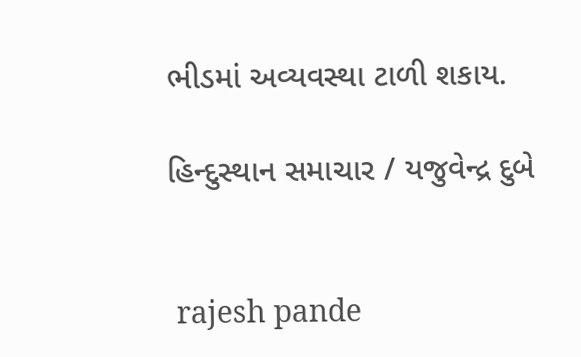ભીડમાં અવ્યવસ્થા ટાળી શકાય.

હિન્દુસ્થાન સમાચાર / યજુવેન્દ્ર દુબે


 rajesh pande